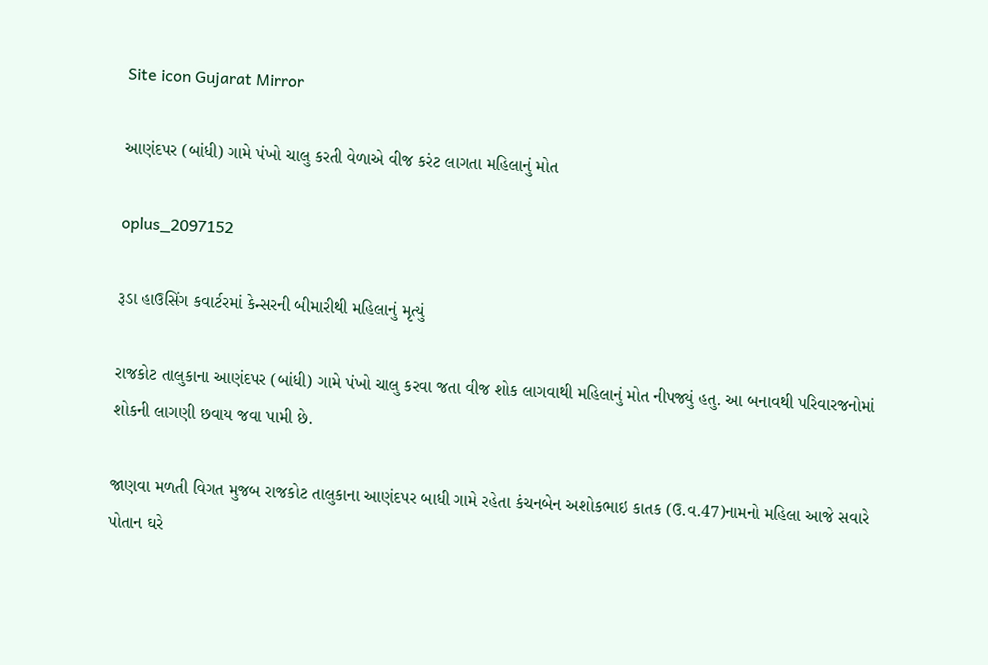Site icon Gujarat Mirror

આણંદપર (બાંધી) ગામે પંખો ચાલુ કરતી વેળાએ વીજ કરંટ લાગતા મહિલાનું મોત

oplus_2097152

રૂડા હાઉસિંગ કવાર્ટરમાં કેન્સરની બીમારીથી મહિલાનું મૃત્યું

રાજકોટ તાલુકાના આણંદપર (બાંધી) ગામે પંખો ચાલુ કરવા જતા વીજ શોક લાગવાથી મહિલાનું મોત નીપજ્યું હતુ. આ બનાવથી પરિવારજનોમાં શોકની લાગણી છવાય જવા પામી છે.

જાણવા મળતી વિગત મુજબ રાજકોટ તાલુકાના આણંદપર બાધી ગામે રહેતા કંચનબેન અશોકભાઇ કાતક (ઉ.વ.47)નામનો મહિલા આજે સવારે પોતાન ઘરે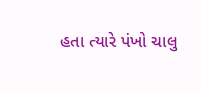હતા ત્યારે પંખો ચાલુ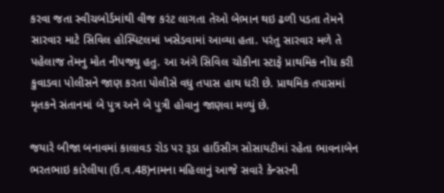કરવા જતા સ્વીચબોર્ડમાંથી વીજ કરંટ લાગતા તેઓ બેભાન થઇ ઢળી પડતા તેમને સારવાર માટે સિવિલ હોસ્પિટલમાં ખસેડવામાં આવ્યા હતા. પરંતુ સારવાર મળે તે પહેલાજ તેમનુ મોત નીપજ્યુ હતુ. આ અંગે સિવિલ ચોકીના સ્ટાફે પ્રાથમિક નોંધ કરી કુવાડવા પોલીસને જાણ કરતા પોલીસે વધુ તપાસ હાથ ધરી છે. પ્રાથમિક તપાસમાં મૃતકને સંતાનમાં બે પુત્ર અને બે પુત્રી હોવાનુ જાણવા મળ્યું છે.

જયારે બીજા બનાવમાં કાલાવડ રોડ પર રૂડા હાઉંસીગ સોસાયટીમાં રહેતા ભાવનાબેન ભરતભાઇ કારેલીયા (ઉ.વ.48)નામના મહિલાનું આજે સવારે કેન્સરની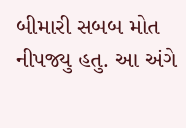બીમારી સબબ મોત નીપજ્યુ હતુ. આ અંગે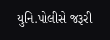યુનિ.પોલીસે જરૂરી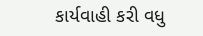કાર્યવાહી કરી વધુ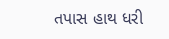તપાસ હાથ ધરી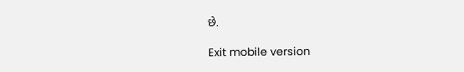છે.

Exit mobile version